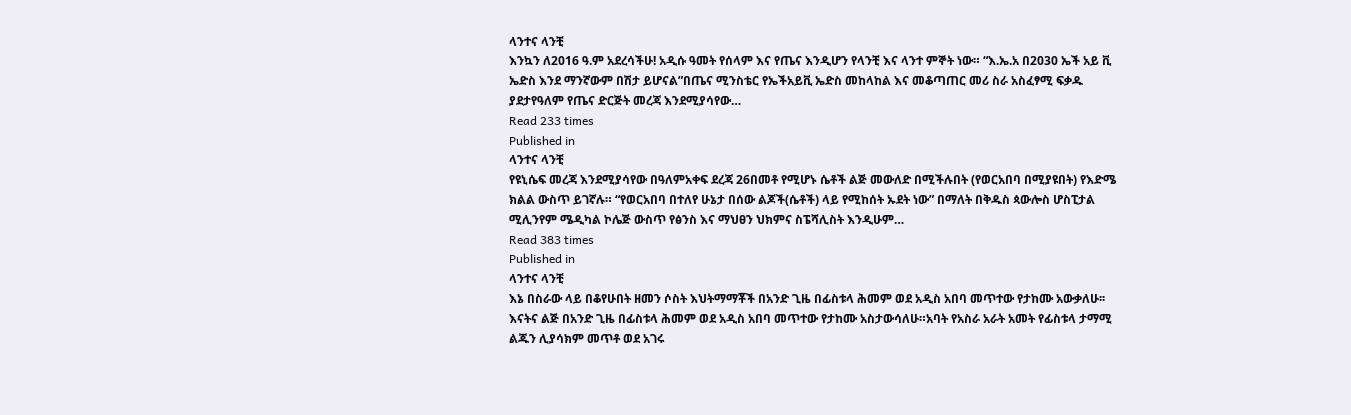ላንተና ላንቺ
እንኳን ለ2016 ዓ.ም አደረሳችሁ! አዲሱ ዓመት የሰላም እና የጤና እንዲሆን የላንቺ እና ላንተ ምኞት ነው። “እ.ኤ.አ በ2030 ኤች አይ ቪ ኤድስ እንደ ማንኛውም በሽታ ይሆናል”በጤና ሚንስቴር የኤችአይቪ ኤድስ መከላከል እና መቆጣጠር መሪ ስራ አስፈፃሚ ፍቃዱ ያደታየዓለም የጤና ድርጅት መረጃ እንደሚያሳየው…
Read 233 times
Published in
ላንተና ላንቺ
የዩኒሴፍ መረጃ እንደሚያሳየው በዓለምአቀፍ ደረጃ 26በመቶ የሚሆኑ ሴቶች ልጅ መውለድ በሚችሉበት (የወርአበባ በሚያዩበት) የእድሜ ክልል ውስጥ ይገኛሉ። “የወርአበባ በተለየ ሁኔታ በሰው ልጆች(ሴቶች) ላይ የሚከሰት ኡደት ነው” በማለት በቅዱስ ጳውሎስ ሆስፒታል ሚሊንየም ሜዲካል ኮሌጅ ውስጥ የፅንስ እና ማህፀን ህክምና ስፔሻሊስት እንዲሁም…
Read 383 times
Published in
ላንተና ላንቺ
እኔ በስራው ላይ በቆየሁበት ዘመን ሶስት እህትማማቾች በአንድ ጊዜ በፊስቱላ ሕመም ወደ አዲስ አበባ መጥተው የታከሙ አውቃለሁ፡፡እናትና ልጅ በአንድ ጊዜ በፊስቱላ ሕመም ወደ አዲስ አበባ መጥተው የታከሙ አስታውሳለሁ።አባት የአስራ አራት አመት የፊስቱላ ታማሚ ልጁን ሊያሳክም መጥቶ ወደ አገሩ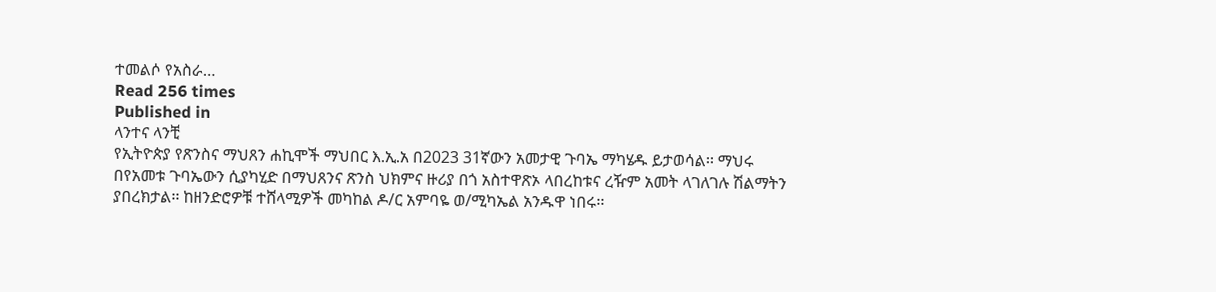ተመልሶ የአስራ…
Read 256 times
Published in
ላንተና ላንቺ
የኢትዮጵያ የጽንስና ማህጸን ሐኪሞች ማህበር እ.ኢ.አ በ2023 31ኛውን አመታዊ ጉባኤ ማካሄዱ ይታወሳል፡፡ ማህሩ በየአመቱ ጉባኤውን ሲያካሂድ በማህጸንና ጽንስ ህክምና ዙሪያ በጎ አስተዋጽኦ ላበረከቱና ረዥም አመት ላገለገሉ ሽልማትን ያበረክታል፡፡ ከዘንድሮዎቹ ተሸላሚዎች መካከል ዶ/ር አምባዬ ወ/ሚካኤል አንዱዋ ነበሩ፡፡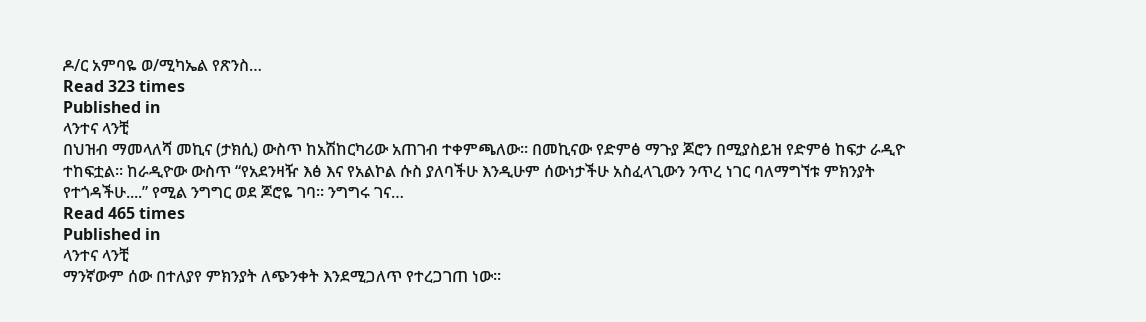ዶ/ር አምባዬ ወ/ሚካኤል የጽንስ…
Read 323 times
Published in
ላንተና ላንቺ
በህዝብ ማመላለሻ መኪና (ታክሲ) ውስጥ ከአሽከርካሪው አጠገብ ተቀምጫለው። በመኪናው የድምፅ ማጉያ ጆሮን በሚያስይዝ የድምፅ ከፍታ ራዲዮ ተከፍቷል። ከራዲዮው ውስጥ “የአደንዛዥ እፅ እና የአልኮል ሱስ ያለባችሁ እንዲሁም ሰውነታችሁ አስፈላጊውን ንጥረ ነገር ባለማግኘቱ ምክንያት የተጎዳችሁ....” የሚል ንግግር ወደ ጆሮዬ ገባ። ንግግሩ ገና…
Read 465 times
Published in
ላንተና ላንቺ
ማንኛውም ሰው በተለያየ ምክንያት ለጭንቀት እንደሚጋለጥ የተረጋገጠ ነው፡፡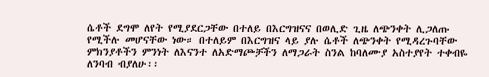ሴቶች ደግሞ ለየት የሚያደርጋቸው በተለይ በእርግዝናና በወሊድ ጊዜ ለጭንቀት ሊጋለጡ የሚችሉ መሆናቸው ነው። በተለይም በእርግዝና ላይ ያሉ ሴቶች ለጭንቀት የሚዳረጉባቸው ምክንያቶችን ምንነት ለእናንተ ለአድማጮቻችን ለማጋራት ስንል ከባለሙያ አስተያየት ተቀብዬ ለንባብ ብያለሁ፡፡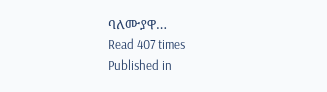ባለሙያዋ…
Read 407 times
Published in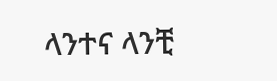ላንተና ላንቺ